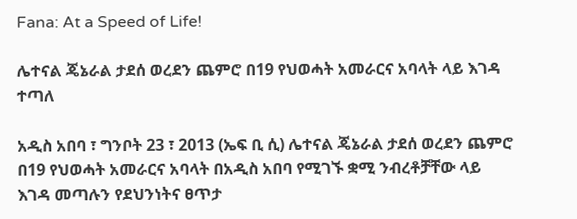Fana: At a Speed of Life!

ሌተናል ጄኔራል ታደሰ ወረደን ጨምሮ በ19 የህወሓት አመራርና አባላት ላይ እገዳ ተጣለ

አዲስ አበባ ፣ ግንቦት 23 ፣ 2013 (ኤፍ ቢ ሲ) ሌተናል ጄኔራል ታደሰ ወረደን ጨምሮ በ19 የህወሓት አመራርና አባላት በአዲስ አበባ የሚገኙ ቋሚ ንብረቶቻቸው ላይ እገዳ መጣሉን የደህንነትና ፀጥታ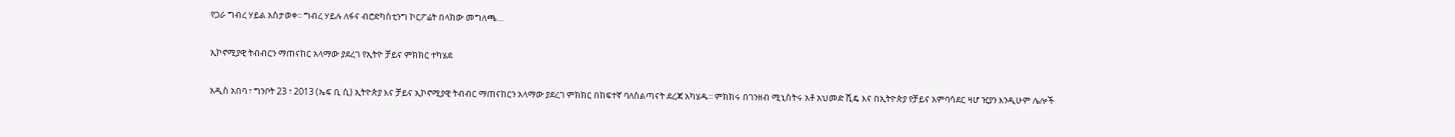የጋራ ግብረ ሃይል አስታወቀ፡፡ ግብረ ሃይሉ ለፋና ብሮድካስቲንግ ኮርፖሬት በላከው መግለጫ…

ኢኮኖሚያዊ ትብብርን ማጠናከር አላማው ያደረገ የኢትዮ ቻይና ምክክር ተካሄደ

አዲስ አበባ ፣ ግንቦት 23 ፣ 2013 (ኤፍ ቢ ሲ) ኢትዮጵያ እና ቻይና ኢኮኖሚያዊ ትብብር ማጠናከርን አላማው ያደረገ ምክክር በከፍተኛ ባለስልጣናት ደረጃ አካሄዱ፡፡ ምክክሩ በገንዘብ ሚኒስትሩ አቶ አህመድ ሺዴ እና በኢትዮጵያ የቻይና አምባሳደር ዛሆ ዢያን እንዲሁም ሌሎች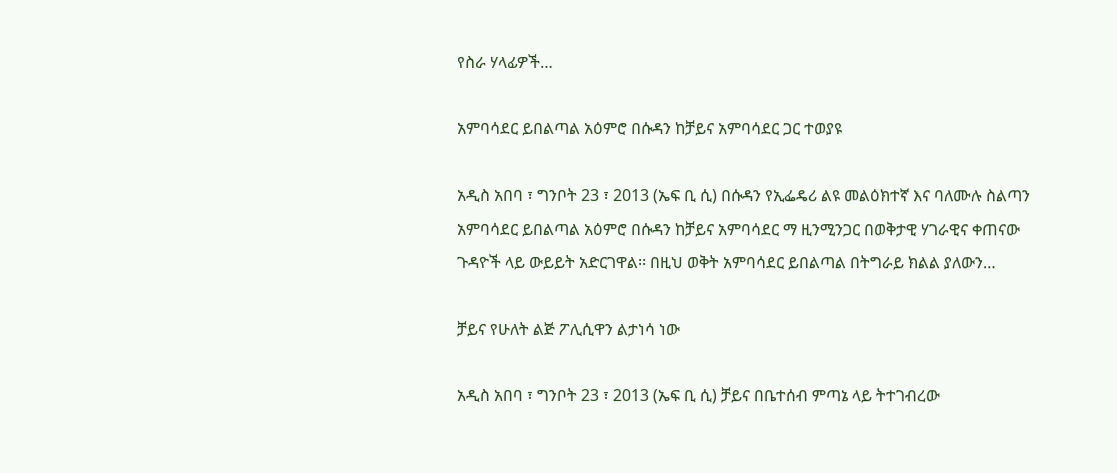የስራ ሃላፊዎች…

አምባሳደር ይበልጣል አዕምሮ በሱዳን ከቻይና አምባሳደር ጋር ተወያዩ

አዲስ አበባ ፣ ግንቦት 23 ፣ 2013 (ኤፍ ቢ ሲ) በሱዳን የኢፌዴሪ ልዩ መልዕክተኛ እና ባለሙሉ ስልጣን አምባሳደር ይበልጣል አዕምሮ በሱዳን ከቻይና አምባሳደር ማ ዚንሚንጋር በወቅታዊ ሃገራዊና ቀጠናው ጉዳዮች ላይ ውይይት አድርገዋል፡፡ በዚህ ወቅት አምባሳደር ይበልጣል በትግራይ ክልል ያለውን…

ቻይና የሁለት ልጅ ፖሊሲዋን ልታነሳ ነው

አዲስ አበባ ፣ ግንቦት 23 ፣ 2013 (ኤፍ ቢ ሲ) ቻይና በቤተሰብ ምጣኔ ላይ ትተገብረው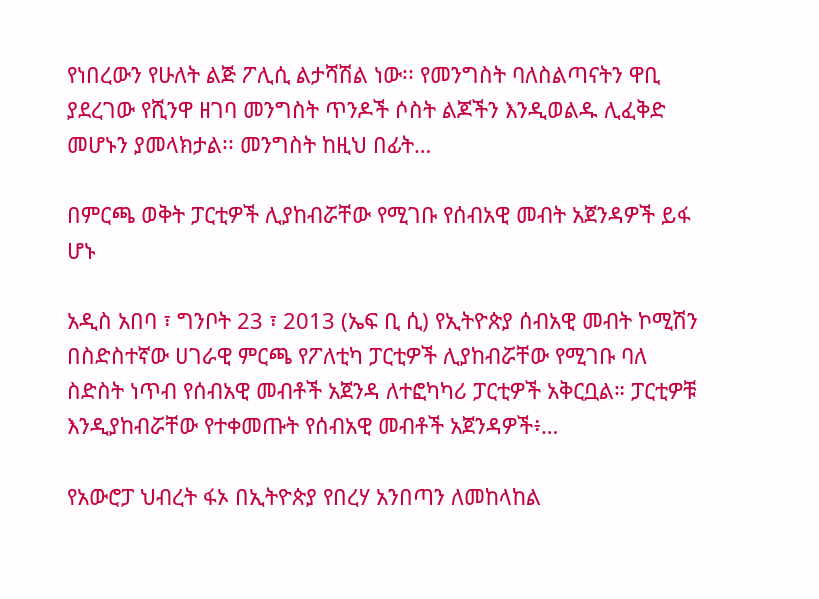የነበረውን የሁለት ልጅ ፖሊሲ ልታሻሽል ነው፡፡ የመንግስት ባለስልጣናትን ዋቢ ያደረገው የሺንዋ ዘገባ መንግስት ጥንዶች ሶስት ልጆችን እንዲወልዱ ሊፈቅድ መሆኑን ያመላክታል፡፡ መንግስት ከዚህ በፊት…

በምርጫ ወቅት ፓርቲዎች ሊያከብሯቸው የሚገቡ የሰብአዊ መብት አጀንዳዎች ይፋ ሆኑ

አዲስ አበባ ፣ ግንቦት 23 ፣ 2013 (ኤፍ ቢ ሲ) የኢትዮጵያ ሰብአዊ መብት ኮሚሽን በስድስተኛው ሀገራዊ ምርጫ የፖለቲካ ፓርቲዎች ሊያከብሯቸው የሚገቡ ባለ ስድስት ነጥብ የሰብአዊ መብቶች አጀንዳ ለተፎካካሪ ፓርቲዎች አቅርቧል። ፓርቲዎቹ እንዲያከብሯቸው የተቀመጡት የሰብአዊ መብቶች አጀንዳዎች፥…

የአውሮፓ ህብረት ፋኦ በኢትዮጵያ የበረሃ አንበጣን ለመከላከል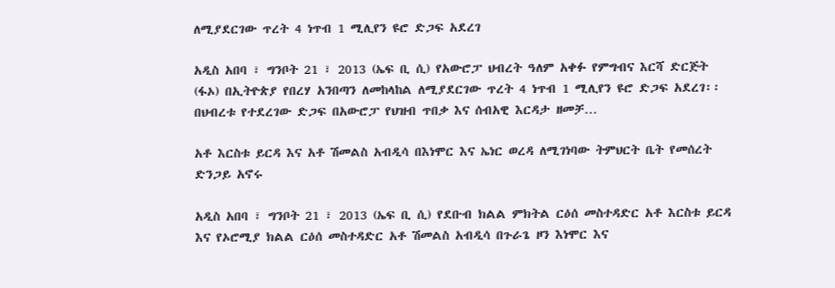ለሚያደርገው ጥረት 4 ነጥብ 1 ሚሊየን ዩሮ ድጋፍ አደረገ

አዲስ አበባ ፣ ግንቦት 21 ፣ 2013 (ኤፍ ቢ ሲ) የአውሮፓ ህብረት ዓለም አቀፉ የምግብና እርሻ ድርጅት (ፋኦ) በኢትዮጵያ የበረሃ አንበጣን ለመከላከል ለሚያደርገው ጥረት 4 ነጥብ 1 ሚሊየን ዩሮ ድጋፍ አደረገ፡፡ በህብረቱ የተደረገው ድጋፍ በአውሮፓ የህዝብ ጥበቃ እና ሰብአዊ እርዳታ ዘመቻ…

አቶ እርስቱ ይርዳ እና አቶ ሽመልስ አብዲሳ በእነሞር እና ኤነር ወረዳ ለሚገነባው ትምህርት ቤት የመሰረት ድንጋይ አኖሩ

አዲስ አበባ ፣ ግንቦት 21 ፣ 2013 (ኤፍ ቢ ሲ) የደቡብ ክልል ምክትል ርዕሰ መስተዳድር አቶ እርስቱ ይርዳ እና የኦሮሚያ ክልል ርዕሰ መስተዳድር አቶ ሽመልስ አብዲሳ በጉራጌ ዞን እነሞር እና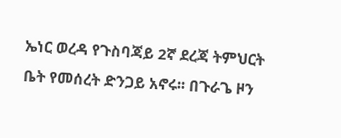ኤነር ወረዳ የጉስባጃይ 2ኛ ደረጃ ትምህርት ቤት የመሰረት ድንጋይ አኖሩ፡፡ በጉራጌ ዞን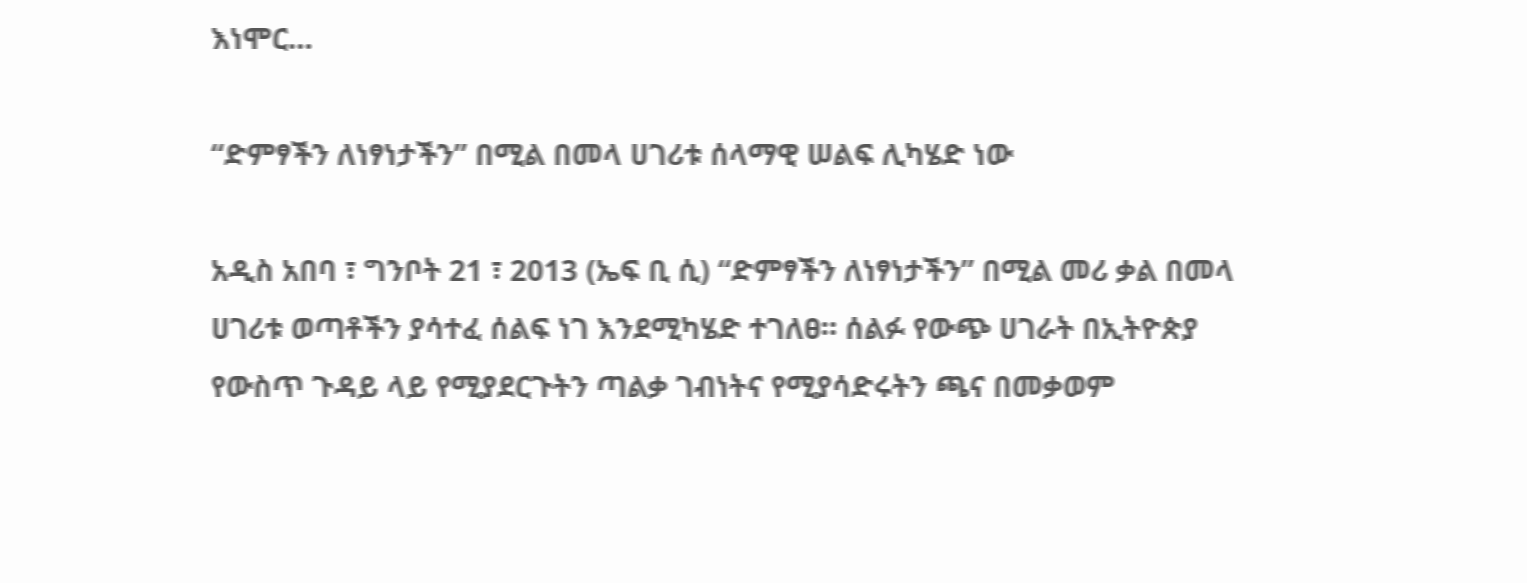እነሞር…

“ድምፃችን ለነፃነታችን” በሚል በመላ ሀገሪቱ ሰላማዊ ሠልፍ ሊካሄድ ነው

አዲስ አበባ ፣ ግንቦት 21 ፣ 2013 (ኤፍ ቢ ሲ) “ድምፃችን ለነፃነታችን” በሚል መሪ ቃል በመላ ሀገሪቱ ወጣቶችን ያሳተፈ ሰልፍ ነገ እንደሚካሄድ ተገለፀ። ሰልፉ የውጭ ሀገራት በኢትዮጵያ የውስጥ ጉዳይ ላይ የሚያደርጉትን ጣልቃ ገብነትና የሚያሳድሩትን ጫና በመቃወም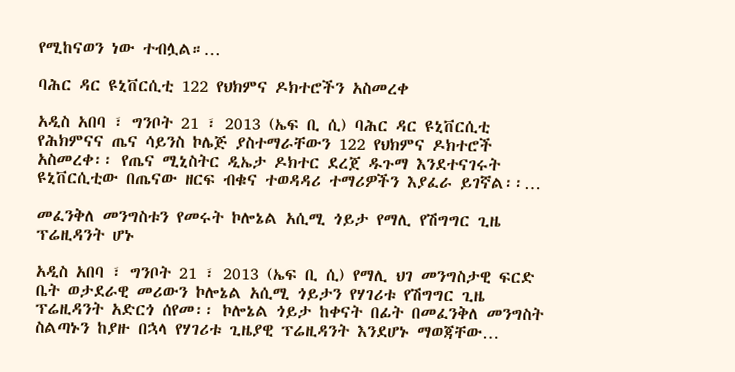የሚከናወን ነው ተብሏል።…

ባሕር ዳር ዩኒቨርሲቲ 122 የህክምና ዶክተሮችን አስመረቀ

አዲስ አበባ ፣ ግንቦት 21 ፣ 2013 (ኤፍ ቢ ሲ) ባሕር ዳር ዩኒቨርሲቲ የሕክምናና ጤና ሳይንስ ኮሌጅ ያስተማራቸውን 122 የህክምና ዶክተሮች አስመረቀ፡፡ የጤና ሚኒስትር ዲኤታ ዶክተር ደረጀ ዱጉማ እንደተናገሩት ዩኒቨርሲቲው በጤናው ዘርፍ ብቁና ተወዳዳሪ ተማሪዎችን እያፈራ ይገኛል፡፡…

መፈንቅለ መንግስቱን የመሩት ኮሎኔል አሲሚ ጎይታ የማሊ የሽግግር ጊዜ ፕሬዚዳንት ሆኑ

አዲስ አበባ ፣ ግንቦት 21 ፣ 2013 (ኤፍ ቢ ሲ) የማሊ ህገ መንግስታዊ ፍርድ ቤት ወታደራዊ መሪውን ኮሎኔል አሲሚ ጎይታን የሃገሪቱ የሽግግር ጊዜ ፕሬዚዳንት አድርጎ ሰየመ፡፡ ኮሎኔል ጎይታ ከቀናት በፊት በመፈንቅለ መንግስት ስልጣኑን ከያዙ በኋላ የሃገሪቱ ጊዜያዊ ፕሬዚዳንት እንደሆኑ ማወጃቸው…